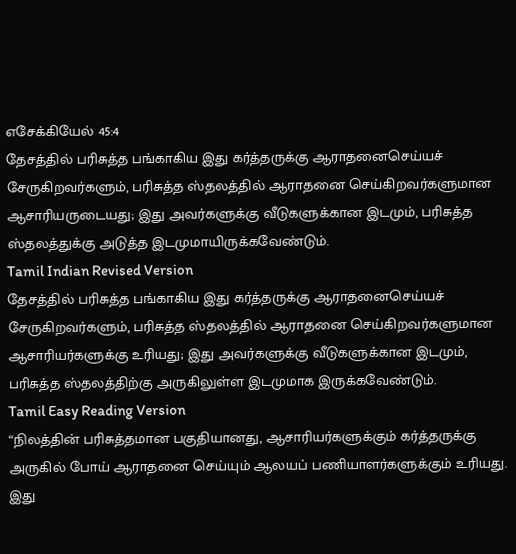எசேக்கியேல் 45:4
தேசத்தில் பரிசுத்த பங்காகிய இது கர்த்தருக்கு ஆராதனைசெய்யச் சேருகிறவர்களும், பரிசுத்த ஸ்தலத்தில் ஆராதனை செய்கிறவர்களுமான ஆசாரியருடையது; இது அவர்களுக்கு வீடுகளுக்கான இடமும், பரிசுத்த ஸ்தலத்துக்கு அடுத்த இடமுமாயிருக்கவேண்டும்.
Tamil Indian Revised Version
தேசத்தில் பரிசுத்த பங்காகிய இது கர்த்தருக்கு ஆராதனைசெய்யச் சேருகிறவர்களும், பரிசுத்த ஸ்தலத்தில் ஆராதனை செய்கிறவர்களுமான ஆசாரியர்களுக்கு உரியது; இது அவர்களுக்கு வீடுகளுக்கான இடமும், பரிசுத்த ஸ்தலத்திற்கு அருகிலுள்ள இடமுமாக இருக்கவேண்டும்.
Tamil Easy Reading Version
“நிலத்தின் பரிசுத்தமான பகுதியானது, ஆசாரியர்களுக்கும் கர்த்தருக்கு அருகில் போய் ஆராதனை செய்யும் ஆலயப் பணியாளர்களுக்கும் உரியது. இது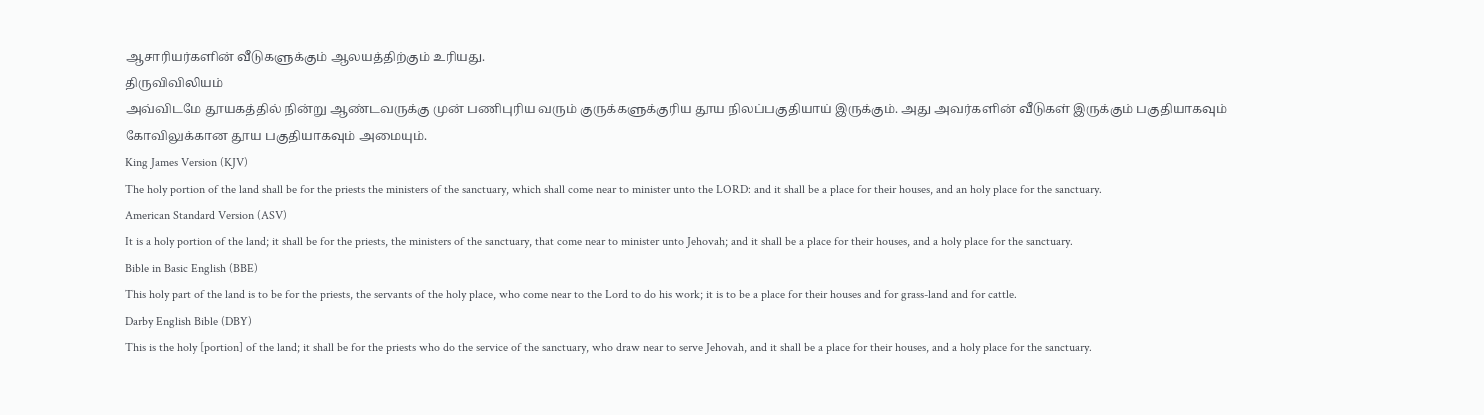ஆசாரியர்களின் வீடுகளுக்கும் ஆலயத்திற்கும் உரியது.
திருவிவிலியம்
அவ்விடமே தூயகத்தில் நின்று ஆண்டவருக்கு முன் பணிபுரிய வரும் குருக்களுக்குரிய தூய நிலப்பகுதியாய் இருக்கும். அது அவர்களின் வீடுகள் இருக்கும் பகுதியாகவும் கோவிலுக்கான தூய பகுதியாகவும் அமையும்.
King James Version (KJV)
The holy portion of the land shall be for the priests the ministers of the sanctuary, which shall come near to minister unto the LORD: and it shall be a place for their houses, and an holy place for the sanctuary.
American Standard Version (ASV)
It is a holy portion of the land; it shall be for the priests, the ministers of the sanctuary, that come near to minister unto Jehovah; and it shall be a place for their houses, and a holy place for the sanctuary.
Bible in Basic English (BBE)
This holy part of the land is to be for the priests, the servants of the holy place, who come near to the Lord to do his work; it is to be a place for their houses and for grass-land and for cattle.
Darby English Bible (DBY)
This is the holy [portion] of the land; it shall be for the priests who do the service of the sanctuary, who draw near to serve Jehovah, and it shall be a place for their houses, and a holy place for the sanctuary.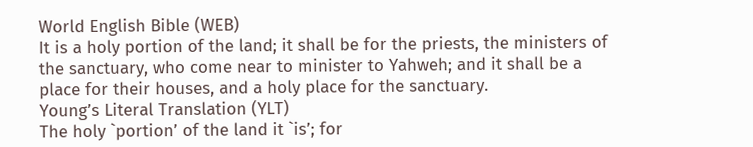World English Bible (WEB)
It is a holy portion of the land; it shall be for the priests, the ministers of the sanctuary, who come near to minister to Yahweh; and it shall be a place for their houses, and a holy place for the sanctuary.
Young’s Literal Translation (YLT)
The holy `portion’ of the land it `is’; for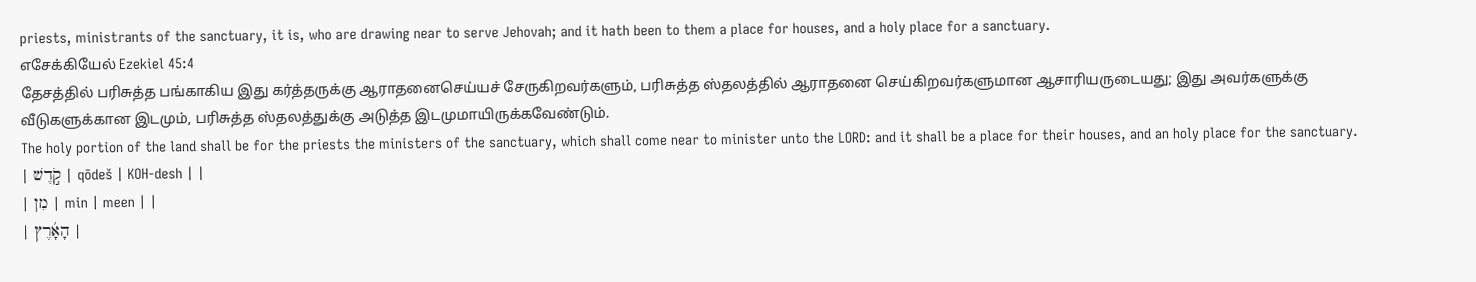priests, ministrants of the sanctuary, it is, who are drawing near to serve Jehovah; and it hath been to them a place for houses, and a holy place for a sanctuary.
எசேக்கியேல் Ezekiel 45:4
தேசத்தில் பரிசுத்த பங்காகிய இது கர்த்தருக்கு ஆராதனைசெய்யச் சேருகிறவர்களும், பரிசுத்த ஸ்தலத்தில் ஆராதனை செய்கிறவர்களுமான ஆசாரியருடையது; இது அவர்களுக்கு வீடுகளுக்கான இடமும், பரிசுத்த ஸ்தலத்துக்கு அடுத்த இடமுமாயிருக்கவேண்டும்.
The holy portion of the land shall be for the priests the ministers of the sanctuary, which shall come near to minister unto the LORD: and it shall be a place for their houses, and an holy place for the sanctuary.
| קֹ֣דֶשׁ | qōdeš | KOH-desh | |
| מִן | min | meen | |
| הָאָ֜רֶץ |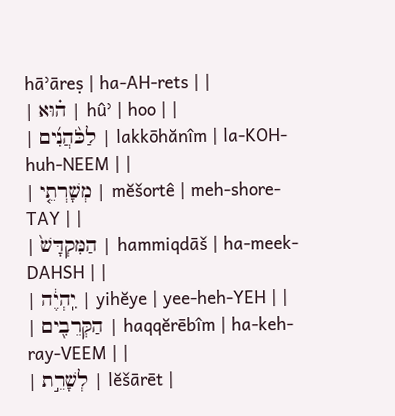hāʾāreṣ | ha-AH-rets | |
| ה֗וּא | hûʾ | hoo | |
| לַכֹּ֨הֲנִ֜ים | lakkōhănîm | la-KOH-huh-NEEM | |
| מְשָׁרְתֵ֤י | mĕšortê | meh-shore-TAY | |
| הַמִּקְדָּשׁ֙ | hammiqdāš | ha-meek-DAHSH | |
| יִֽהְיֶ֔ה | yihĕye | yee-heh-YEH | |
| הַקְּרֵבִ֖ים | haqqĕrēbîm | ha-keh-ray-VEEM | |
| לְשָׁרֵ֣ת | lĕšārēt |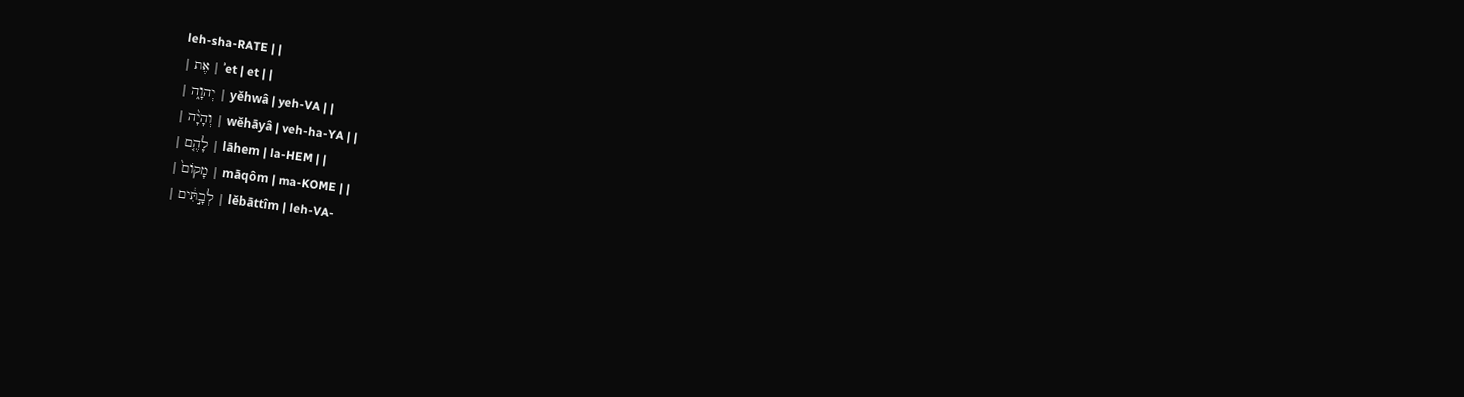leh-sha-RATE | |
| אֶת | ʾet | et | |
| יְהוָ֑ה | yĕhwâ | yeh-VA | |
| וְהָיָ֨ה | wĕhāyâ | veh-ha-YA | |
| לָהֶ֤ם | lāhem | la-HEM | |
| מָקוֹם֙ | māqôm | ma-KOME | |
| לְבָ֣תִּ֔ים | lĕbāttîm | leh-VA-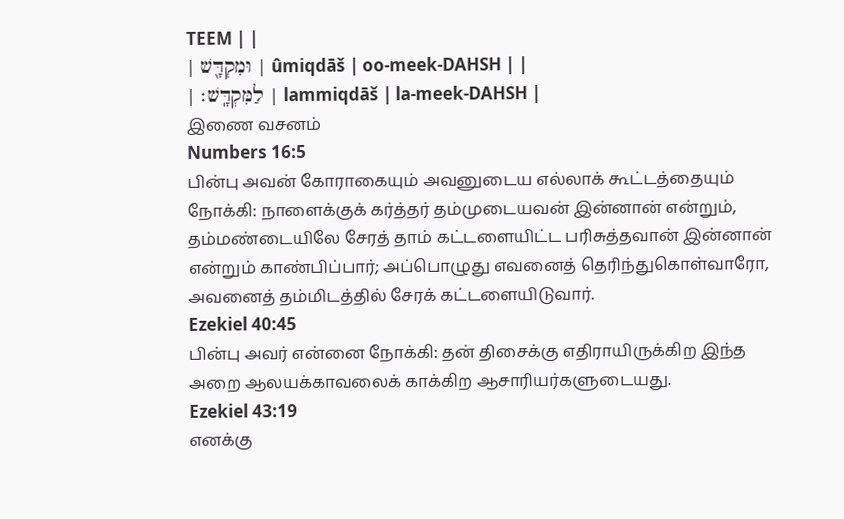TEEM | |
| וּמִקְדָּ֖שׁ | ûmiqdāš | oo-meek-DAHSH | |
| לַמִּקְדָּֽשׁ׃ | lammiqdāš | la-meek-DAHSH |
இணை வசனம்
Numbers 16:5
பின்பு அவன் கோராகையும் அவனுடைய எல்லாக் கூட்டத்தையும் நோக்கி: நாளைக்குக் கர்த்தர் தம்முடையவன் இன்னான் என்றும், தம்மண்டையிலே சேரத் தாம் கட்டளையிட்ட பரிசுத்தவான் இன்னான் என்றும் காண்பிப்பார்; அப்பொழுது எவனைத் தெரிந்துகொள்வாரோ, அவனைத் தம்மிடத்தில் சேரக் கட்டளையிடுவார்.
Ezekiel 40:45
பின்பு அவர் என்னை நோக்கி: தன் திசைக்கு எதிராயிருக்கிற இந்த அறை ஆலயக்காவலைக் காக்கிற ஆசாரியர்களுடையது.
Ezekiel 43:19
எனக்கு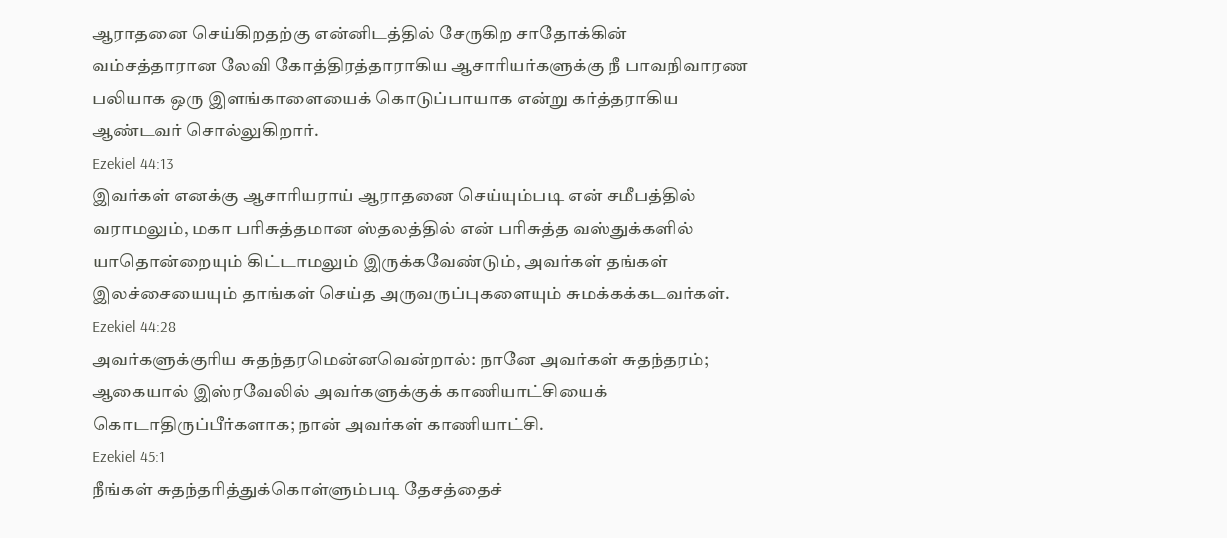ஆராதனை செய்கிறதற்கு என்னிடத்தில் சேருகிற சாதோக்கின் வம்சத்தாரான லேவி கோத்திரத்தாராகிய ஆசாரியர்களுக்கு நீ பாவநிவாரண பலியாக ஒரு இளங்காளையைக் கொடுப்பாயாக என்று கர்த்தராகிய ஆண்டவர் சொல்லுகிறார்.
Ezekiel 44:13
இவர்கள் எனக்கு ஆசாரியராய் ஆராதனை செய்யும்படி என் சமீபத்தில் வராமலும், மகா பரிசுத்தமான ஸ்தலத்தில் என் பரிசுத்த வஸ்துக்களில் யாதொன்றையும் கிட்டாமலும் இருக்கவேண்டும், அவர்கள் தங்கள் இலச்சையையும் தாங்கள் செய்த அருவருப்புகளையும் சுமக்கக்கடவர்கள்.
Ezekiel 44:28
அவர்களுக்குரிய சுதந்தரமென்னவென்றால்: நானே அவர்கள் சுதந்தரம்; ஆகையால் இஸ்ரவேலில் அவர்களுக்குக் காணியாட்சியைக் கொடாதிருப்பீர்களாக; நான் அவர்கள் காணியாட்சி.
Ezekiel 45:1
நீங்கள் சுதந்தரித்துக்கொள்ளும்படி தேசத்தைச்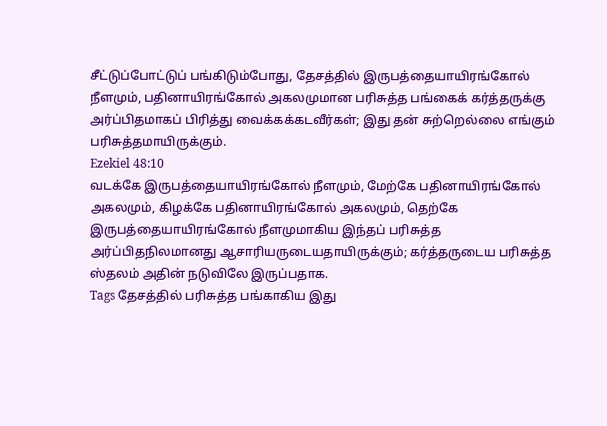சீட்டுப்போட்டுப் பங்கிடும்போது, தேசத்தில் இருபத்தையாயிரங்கோல் நீளமும், பதினாயிரங்கோல் அகலமுமான பரிசுத்த பங்கைக் கர்த்தருக்கு அர்ப்பிதமாகப் பிரித்து வைக்கக்கடவீர்கள்; இது தன் சுற்றெல்லை எங்கும் பரிசுத்தமாயிருக்கும்.
Ezekiel 48:10
வடக்கே இருபத்தையாயிரங்கோல் நீளமும், மேற்கே பதினாயிரங்கோல் அகலமும், கிழக்கே பதினாயிரங்கோல் அகலமும், தெற்கே இருபத்தையாயிரங்கோல் நீளமுமாகிய இந்தப் பரிசுத்த அர்ப்பிதநிலமானது ஆசாரியருடையதாயிருக்கும்; கர்த்தருடைய பரிசுத்த ஸ்தலம் அதின் நடுவிலே இருப்பதாக.
Tags தேசத்தில் பரிசுத்த பங்காகிய இது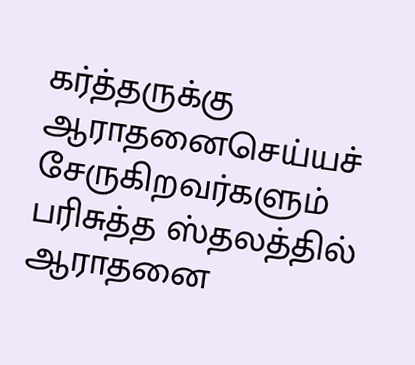கர்த்தருக்கு ஆராதனைசெய்யச் சேருகிறவர்களும் பரிசுத்த ஸ்தலத்தில் ஆராதனை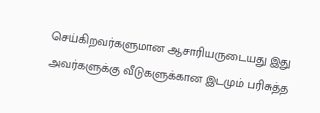செய்கிறவர்களுமான ஆசாரியருடையது இது அவர்களுக்கு வீடுகளுக்கான இடமும் பரிசுத்த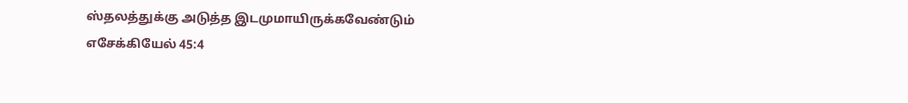ஸ்தலத்துக்கு அடுத்த இடமுமாயிருக்கவேண்டும்
எசேக்கியேல் 45:4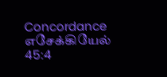Concordance எசேக்கியேல் 45:4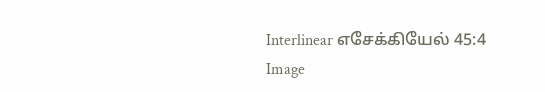Interlinear எசேக்கியேல் 45:4 Image